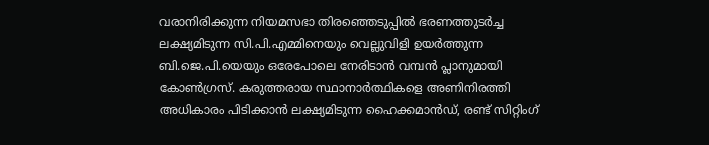വരാനിരിക്കുന്ന നിയമസഭാ തിരഞ്ഞെടുപ്പില്‍ ഭരണത്തുടര്‍ച്ച ലക്ഷ്യമിടുന്ന സി.പി.എമ്മിനെയും വെല്ലുവിളി ഉയര്‍ത്തുന്ന ബി.ജെ.പി.യെയും ഒരേപോലെ നേരിടാന്‍ വമ്പന്‍ പ്ലാനുമായി കോണ്‍ഗ്രസ്. കരുത്തരായ സ്ഥാനാര്‍ത്ഥികളെ അണിനിരത്തി അധികാരം പിടിക്കാന്‍ ലക്ഷ്യമിടുന്ന ഹൈക്കമാന്‍ഡ്, രണ്ട് സിറ്റിംഗ്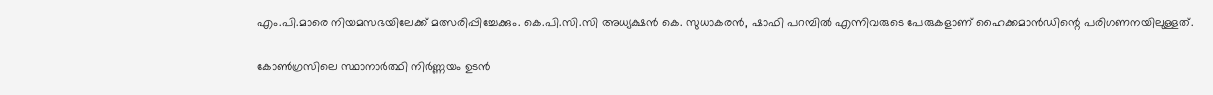എം.പി.മാരെ നിയമസഭയിലേക്ക് മത്സരിപ്പിച്ചേക്കും. കെ.പി.സി.സി അധ്യക്ഷന്‍ കെ. സുധാകരന്‍, ഷാഫി പറമ്പില്‍ എന്നിവരുടെ പേരുകളാണ് ഹൈക്കമാന്‍ഡിന്റെ പരിഗണനയിലുള്ളത്.

കോണ്‍ഗ്രസിലെ സ്ഥാനാര്‍ത്ഥി നിര്‍ണ്ണയം ഉടന്‍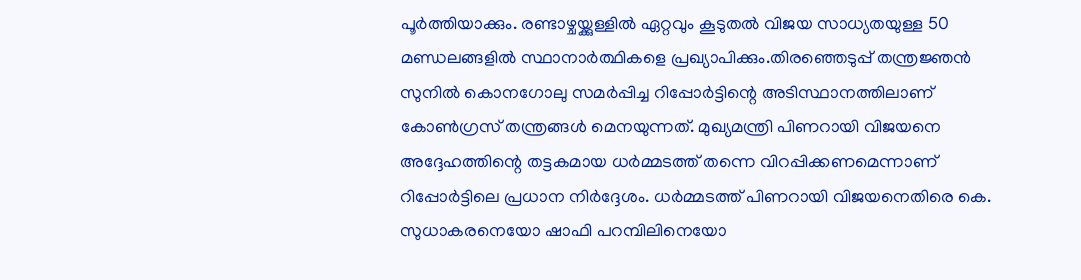പൂര്‍ത്തിയാക്കും. രണ്ടാഴ്ചയ്ക്കുള്ളില്‍ ഏറ്റവും കൂടുതല്‍ വിജയ സാധ്യതയുള്ള 50 മണ്ഡലങ്ങളില്‍ സ്ഥാനാര്‍ത്ഥികളെ പ്രഖ്യാപിക്കും.തിരഞ്ഞെടുപ്പ് തന്ത്രജ്ഞന്‍ സുനില്‍ കൊനഗോലു സമര്‍പ്പിച്ച റിപ്പോര്‍ട്ടിന്റെ അടിസ്ഥാനത്തിലാണ് കോണ്‍ഗ്രസ് തന്ത്രങ്ങള്‍ മെനയുന്നത്. മുഖ്യമന്ത്രി പിണറായി വിജയനെ അദ്ദേഹത്തിന്റെ തട്ടകമായ ധര്‍മ്മടത്ത് തന്നെ വിറപ്പിക്കണമെന്നാണ് റിപ്പോര്‍ട്ടിലെ പ്രധാന നിര്‍ദ്ദേശം. ധര്‍മ്മടത്ത് പിണറായി വിജയനെതിരെ കെ. സുധാകരനെയോ ഷാഫി പറമ്പിലിനെയോ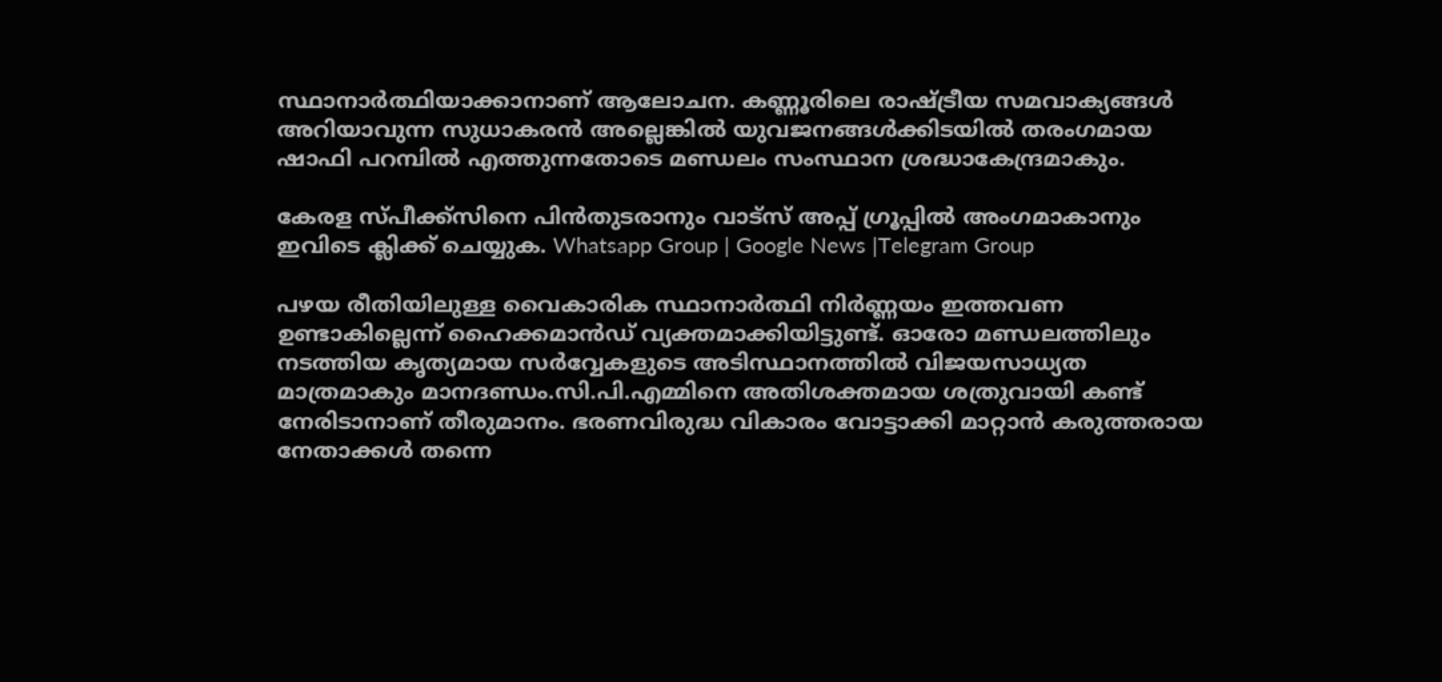സ്ഥാനാര്‍ത്ഥിയാക്കാനാണ് ആലോചന. കണ്ണൂരിലെ രാഷ്ട്രീയ സമവാക്യങ്ങള്‍ അറിയാവുന്ന സുധാകരന്‍ അല്ലെങ്കില്‍ യുവജനങ്ങള്‍ക്കിടയില്‍ തരംഗമായ ഷാഫി പറമ്പില്‍ എത്തുന്നതോടെ മണ്ഡലം സംസ്ഥാന ശ്രദ്ധാകേന്ദ്രമാകും.

കേരള സ്പീക്ക്സിനെ പിൻതുടരാനും വാട്സ് അപ്പ് ഗ്രൂപ്പിൽ അംഗമാകാനും ഇവിടെ ക്ലിക്ക് ചെയ്യുക. Whatsapp Group | Google News |Telegram Group

പഴയ രീതിയിലുള്ള വൈകാരിക സ്ഥാനാര്‍ത്ഥി നിര്‍ണ്ണയം ഇത്തവണ ഉണ്ടാകില്ലെന്ന് ഹൈക്കമാന്‍ഡ് വ്യക്തമാക്കിയിട്ടുണ്ട്. ഓരോ മണ്ഡലത്തിലും നടത്തിയ കൃത്യമായ സര്‍വ്വേകളുടെ അടിസ്ഥാനത്തില്‍ വിജയസാധ്യത മാത്രമാകും മാനദണ്ഡം.സി.പി.എമ്മിനെ അതിശക്തമായ ശത്രുവായി കണ്ട് നേരിടാനാണ് തീരുമാനം. ഭരണവിരുദ്ധ വികാരം വോട്ടാക്കി മാറ്റാന്‍ കരുത്തരായ നേതാക്കള്‍ തന്നെ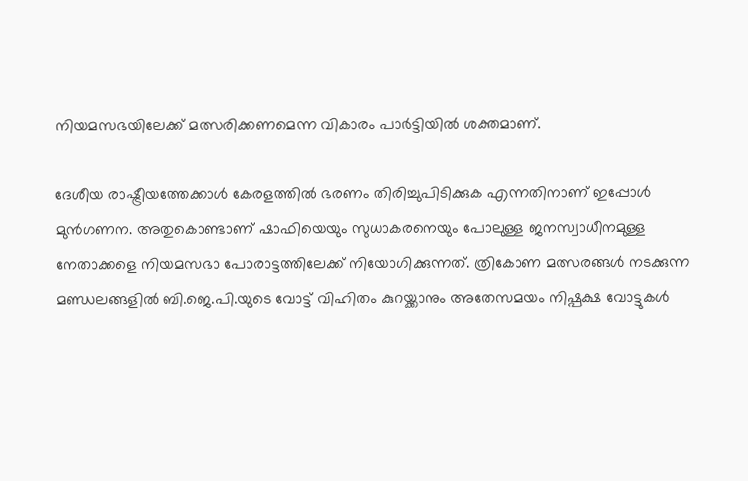നിയമസഭയിലേക്ക് മത്സരിക്കണമെന്ന വികാരം പാര്‍ട്ടിയില്‍ ശക്തമാണ്.

ദേശീയ രാഷ്ട്രീയത്തേക്കാള്‍ കേരളത്തില്‍ ഭരണം തിരിച്ചുപിടിക്കുക എന്നതിനാണ് ഇപ്പോള്‍ മുന്‍ഗണന. അതുകൊണ്ടാണ് ഷാഫിയെയും സുധാകരനെയും പോലുള്ള ജനസ്വാധീനമുള്ള നേതാക്കളെ നിയമസഭാ പോരാട്ടത്തിലേക്ക് നിയോഗിക്കുന്നത്. ത്രികോണ മത്സരങ്ങള്‍ നടക്കുന്ന മണ്ഡലങ്ങളില്‍ ബി.ജെ.പി.യുടെ വോട്ട് വിഹിതം കുറയ്ക്കാനും അതേസമയം നിഷ്പക്ഷ വോട്ടുകള്‍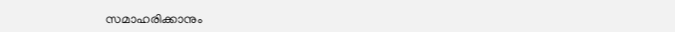സമാഹരിക്കാനും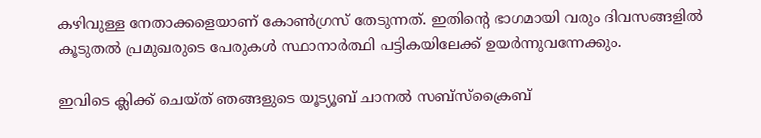കഴിവുള്ള നേതാക്കളെയാണ് കോണ്‍ഗ്രസ് തേടുന്നത്. ഇതിന്റെ ഭാഗമായി വരും ദിവസങ്ങളില്‍ കൂടുതല്‍ പ്രമുഖരുടെ പേരുകള്‍ സ്ഥാനാര്‍ത്ഥി പട്ടികയിലേക്ക് ഉയര്‍ന്നുവന്നേക്കും.

ഇവിടെ ക്ലിക്ക് ചെയ്ത് ഞങ്ങളുടെ യൂട്യൂബ് ചാനൽ സബ്സ്ക്രൈബ്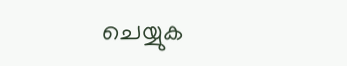ചെയ്യുക